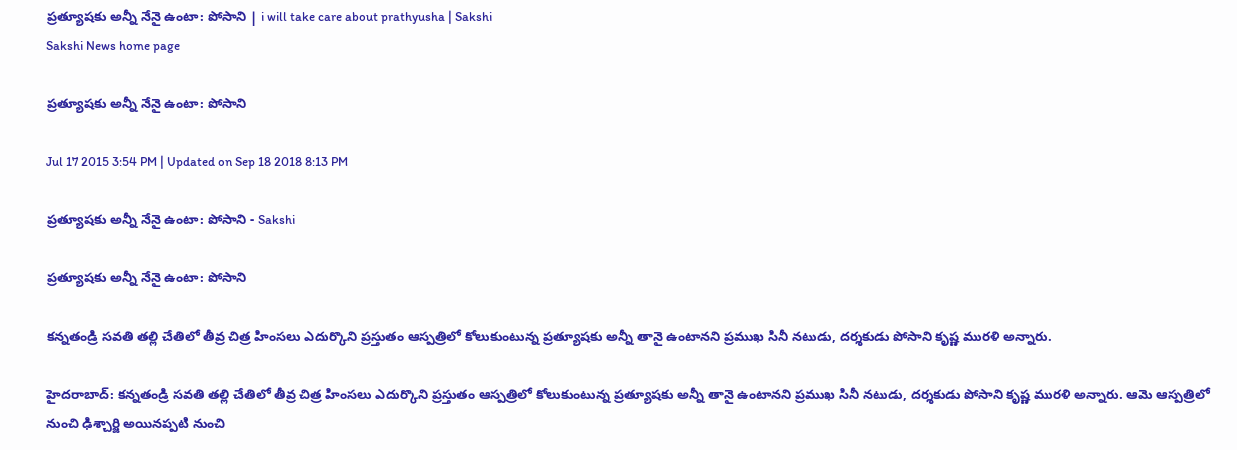ప్రత్యూషకు అన్నీ నేనై ఉంటా: పోసాని | i will take care about prathyusha | Sakshi
Sakshi News home page

ప్రత్యూషకు అన్నీ నేనై ఉంటా: పోసాని

Jul 17 2015 3:54 PM | Updated on Sep 18 2018 8:13 PM

ప్రత్యూషకు అన్నీ నేనై ఉంటా: పోసాని - Sakshi

ప్రత్యూషకు అన్నీ నేనై ఉంటా: పోసాని

కన్నతండ్రి సవతి తల్లి చేతిలో తీవ్ర చిత్ర హింసలు ఎదుర్కొని ప్రస్తుతం ఆస్పత్రిలో కోలుకుంటున్న ప్రత్యూషకు అన్నీ తానై ఉంటానని ప్రముఖ సినీ నటుడు, దర్శకుడు పోసాని కృష్ణ మురళి అన్నారు.

హైదరాబాద్: కన్నతండ్రి సవతి తల్లి చేతిలో తీవ్ర చిత్ర హింసలు ఎదుర్కొని ప్రస్తుతం ఆస్పత్రిలో కోలుకుంటున్న ప్రత్యూషకు అన్నీ తానై ఉంటానని ప్రముఖ సినీ నటుడు, దర్శకుడు పోసాని కృష్ణ మురళి అన్నారు. ఆమె ఆస్పత్రిలో నుంచి ఢిశ్చార్జి అయినప్పటి నుంచి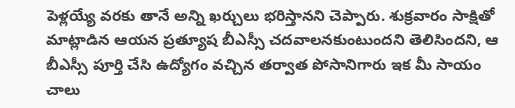పెళ్లయ్యే వరకు తానే అన్ని ఖర్చులు భరిస్తానని చెప్పారు. శుక్రవారం సాక్షితో మాట్లాడిన ఆయన ప్రత్యూష బీఎస్సీ చదవాలనకుంటుందని తెలిసిందని, ఆ బీఎస్సీ పూర్తి చేసి ఉద్యోగం వచ్చిన తర్వాత పోసానిగారు ఇక మీ సాయం చాలు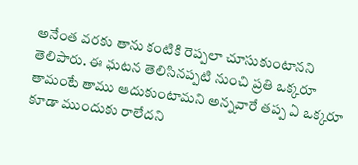అనేంత వరకు తాను కంటికి రెప్పలా చూసుకుంటానని తెలిపారు. ఈ ఘటన తెలిసినప్పటి నుంచి ప్రతి ఒక్కరూ తామంటే తాము ఆదుకుంటామని అన్నవారే తప్ప ఏ ఒక్కరూ కూడా ముందుకు రాలేదని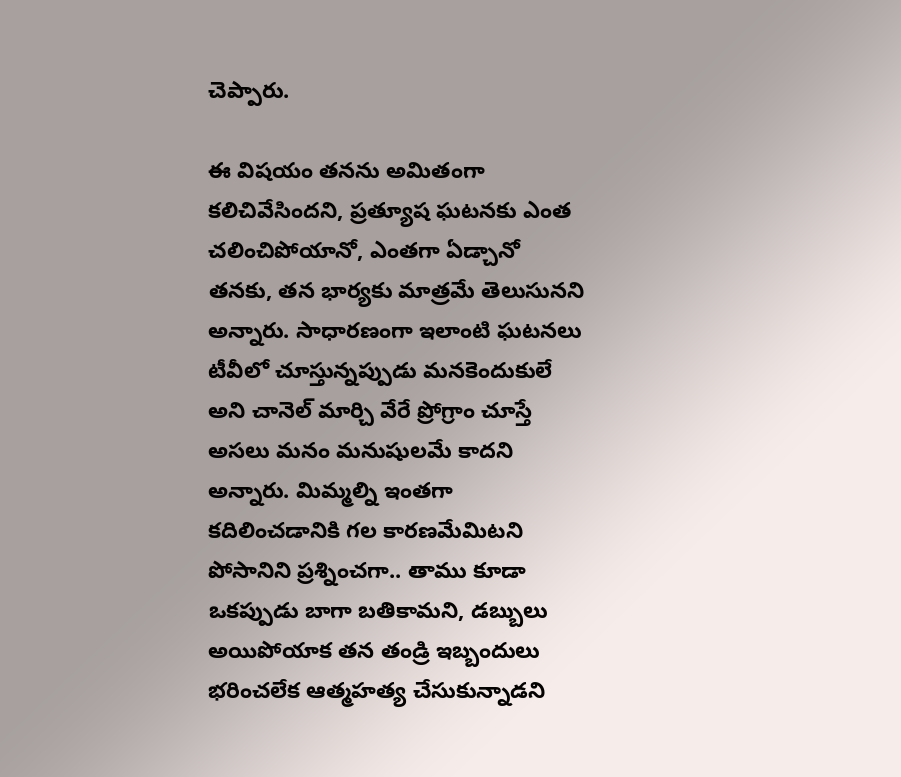చెప్పారు.

ఈ విషయం తనను అమితంగా కలిచివేసిందని, ప్రత్యూష ఘటనకు ఎంత చలించిపోయానో, ఎంతగా ఏడ్చానో తనకు, తన భార్యకు మాత్రమే తెలుసునని అన్నారు. సాధారణంగా ఇలాంటి ఘటనలు టీవీలో చూస్తున్నప్పుడు మనకెందుకులే అని చానెల్ మార్చి వేరే ప్రోగ్రాం చూస్తే అసలు మనం మనుషులమే కాదని అన్నారు. మిమ్మల్ని ఇంతగా కదిలించడానికి గల కారణమేమిటని పోసానిని ప్రశ్నించగా.. తాము కూడా ఒకప్పుడు బాగా బతికామని, డబ్బులు అయిపోయాక తన తండ్రి ఇబ్బందులు భరించలేక ఆత్మహత్య చేసుకున్నాడని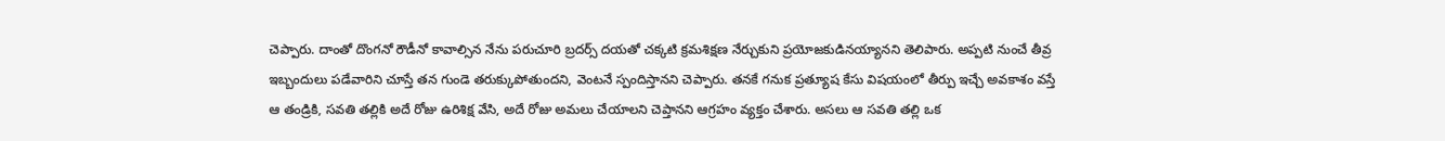చెప్పారు. దాంతో దొంగనో రౌడీనో కావాల్సిన నేను పరుచూరి బ్రదర్స్ దయతో చక్కటి క్రమశిక్షణ నేర్చుకుని ప్రయోజకుడినయ్యానని తెలిపారు. అప్పటి నుంచే తీవ్ర ఇబ్బందులు పడేవారిని చూస్తే తన గుండె తరుక్కుపోతుందని, వెంటనే స్పందిస్తానని చెప్పారు. తనకే గనుక ప్రత్యూష కేసు విషయంలో తీర్పు ఇచ్చే అవకాశం వస్తే ఆ తండ్రికి, సవతి తల్లికి అదే రోజు ఉరిశిక్ష వేసి, అదే రోజు అమలు చేయాలని చెప్తానని ఆగ్రహం వ్యక్తం చేశారు. అసలు ఆ సవతి తల్లి ఒక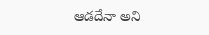ఆడదేనా అని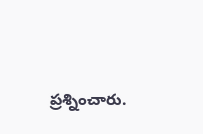ప్రశ్నించారు.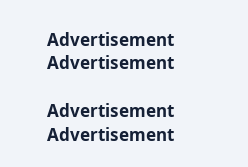Advertisement
Advertisement

Advertisement
Advertisement